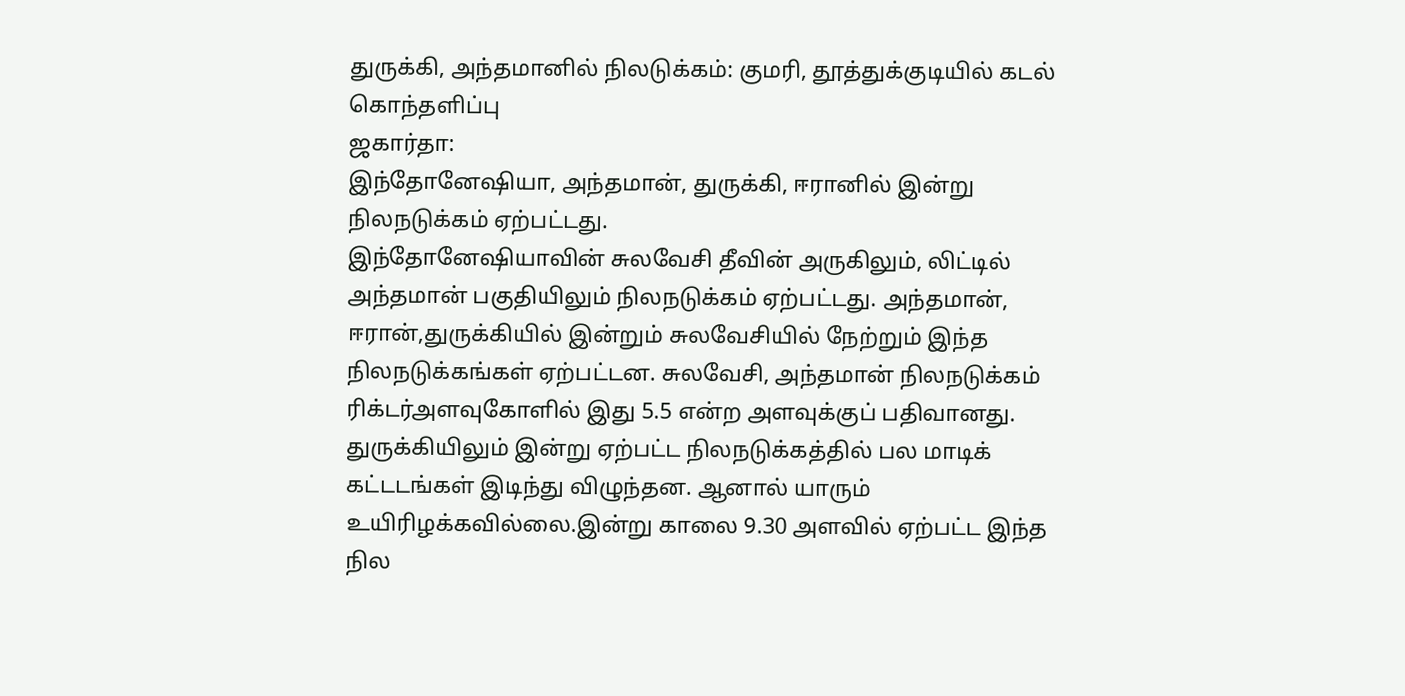துருக்கி, அந்தமானில் நிலடுக்கம்: குமரி, தூத்துக்குடியில் கடல் கொந்தளிப்பு
ஜகார்தா:
இந்தோனேஷியா, அந்தமான், துருக்கி, ஈரானில் இன்று நிலநடுக்கம் ஏற்பட்டது.
இந்தோனேஷியாவின் சுலவேசி தீவின் அருகிலும், லிட்டில் அந்தமான் பகுதியிலும் நிலநடுக்கம் ஏற்பட்டது. அந்தமான், ஈரான்,துருக்கியில் இன்றும் சுலவேசியில் நேற்றும் இந்த நிலநடுக்கங்கள் ஏற்பட்டன. சுலவேசி, அந்தமான் நிலநடுக்கம் ரிக்டர்அளவுகோளில் இது 5.5 என்ற அளவுக்குப் பதிவானது.
துருக்கியிலும் இன்று ஏற்பட்ட நிலநடுக்கத்தில் பல மாடிக் கட்டடங்கள் இடிந்து விழுந்தன. ஆனால் யாரும் உயிரிழக்கவில்லை.இன்று காலை 9.30 அளவில் ஏற்பட்ட இந்த நில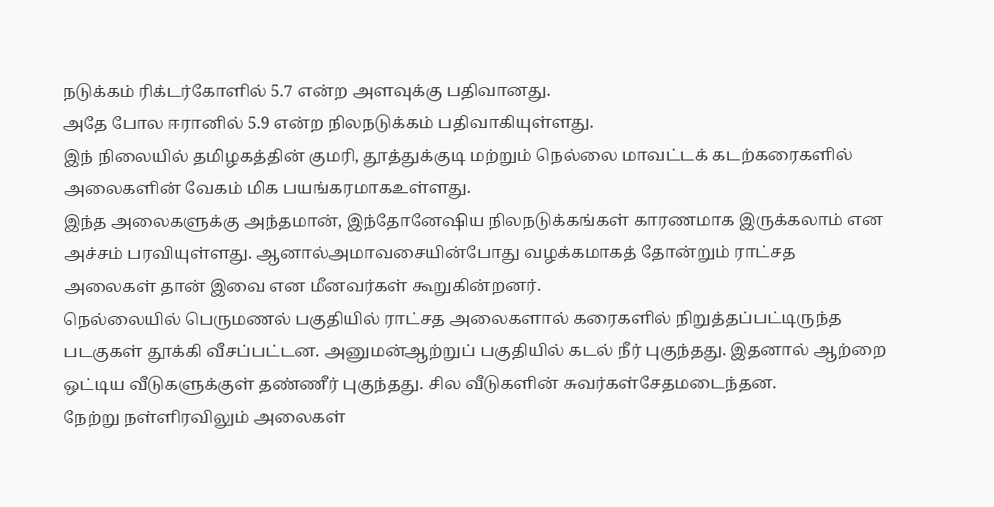நடுக்கம் ரிக்டர்கோளில் 5.7 என்ற அளவுக்கு பதிவானது.
அதே போல ஈரானில் 5.9 என்ற நிலநடுக்கம் பதிவாகியுள்ளது.
இந் நிலையில் தமிழகத்தின் குமரி, தூத்துக்குடி மற்றும் நெல்லை மாவட்டக் கடற்கரைகளில் அலைகளின் வேகம் மிக பயங்கரமாகஉள்ளது.
இந்த அலைகளுக்கு அந்தமான், இந்தோனேஷிய நிலநடுக்கங்கள் காரணமாக இருக்கலாம் என அச்சம் பரவியுள்ளது. ஆனால்அமாவசையின்போது வழக்கமாகத் தோன்றும் ராட்சத அலைகள் தான் இவை என மீனவர்கள் கூறுகின்றனர்.
நெல்லையில் பெருமணல் பகுதியில் ராட்சத அலைகளால் கரைகளில் நிறுத்தப்பட்டிருந்த படகுகள் தூக்கி வீசப்பட்டன. அனுமன்ஆற்றுப் பகுதியில் கடல் நீர் புகுந்தது. இதனால் ஆற்றை ஒட்டிய வீடுகளுக்குள் தண்ணீர் புகுந்தது. சில வீடுகளின் சுவர்கள்சேதமடைந்தன.
நேற்று நள்ளிரவிலும் அலைகள்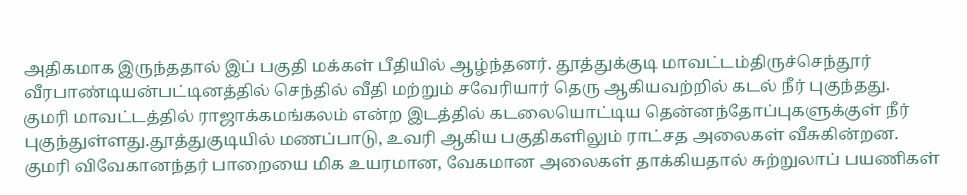அதிகமாக இருந்ததால் இப் பகுதி மக்கள் பீதியில் ஆழ்ந்தனர். தூத்துக்குடி மாவட்டம்திருச்செந்தூர் வீரபாண்டியன்பட்டினத்தில் செந்தில் வீதி மற்றும் சவேரியார் தெரு ஆகியவற்றில் கடல் நீர் புகுந்தது.
குமரி மாவட்டத்தில் ராஜாக்கமங்கலம் என்ற இடத்தில் கடலையொட்டிய தென்னந்தோப்புகளுக்குள் நீர் புகுந்துள்ளது.தூத்துகுடியில் மணப்பாடு, உவரி ஆகிய பகுதிகளிலும் ராட்சத அலைகள் வீசுகின்றன.
குமரி விவேகானந்தர் பாறையை மிக உயரமான, வேகமான அலைகள் தாக்கியதால் சுற்றுலாப் பயணிகள்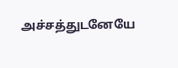அச்சத்துடனேயே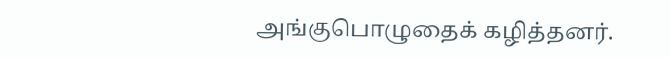அங்குபொழுதைக் கழித்தனர்.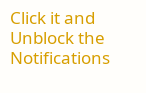Click it and Unblock the Notifications